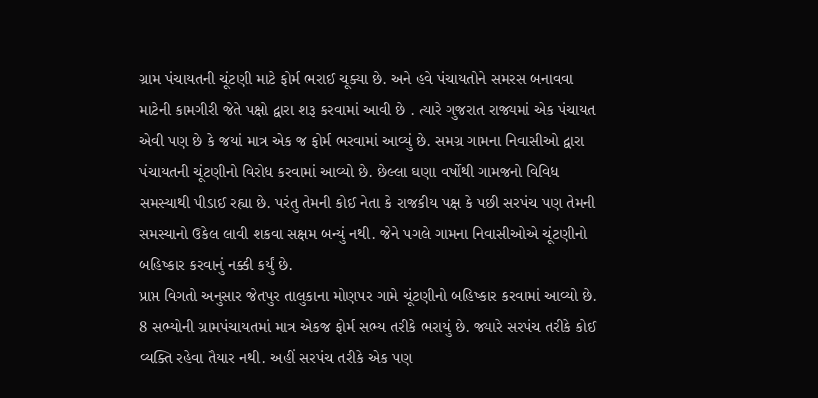ગ્રામ પંચાયતની ચૂંટણી માટે ફોર્મ ભરાઈ ચૂક્યા છે. અને હવે પંચાયતોને સમરસ બનાવવા માટેની કામગીરી જેતે પક્ષો દ્વારા શરૂ કરવામાં આવી છે . ત્યારે ગુજરાત રાજ્યમાં એક પંચાયત એવી પણ છે કે જયાં માત્ર એક જ ફોર્મ ભરવામાં આવ્યું છે. સમગ્ર ગામના નિવાસીઓ દ્વારા પંચાયતની ચૂંટણીનો વિરોધ કરવામાં આવ્યો છે. છેલ્લા ઘણા વર્ષોથી ગામજનો વિવિધ સમસ્યાથી પીડાઈ રહ્યા છે. પરંતુ તેમની કોઈ નેતા કે રાજકીય પક્ષ કે પછી સરપંચ પણ તેમની સમસ્યાનો ઉકેલ લાવી શકવા સક્ષમ બન્યું નથી. જેને પગલે ગામના નિવાસીઓએ ચૂંટણીનો બહિષ્કાર કરવાનું નક્કી કર્યું છે.
પ્રાપ્ત વિગતો અનુસાર જેતપુર તાલુકાના મોણપર ગામે ચૂંટણીનો બહિષ્કાર કરવામાં આવ્યો છે. 8 સભ્યોની ગ્રામપંચાયતમાં માત્ર એકજ ફોર્મ સભ્ય તરીકે ભરાયું છે. જ્યારે સરપંચ તરીકે કોઈ વ્યક્તિ રહેવા તૈયાર નથી. અહીં સરપંચ તરીકે એક પણ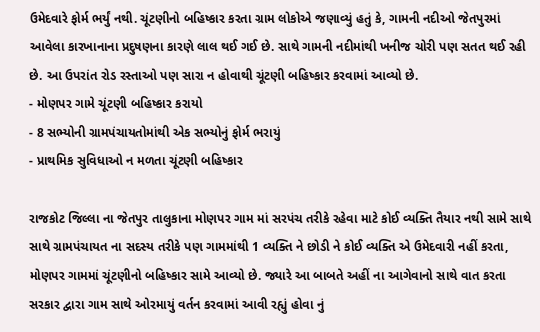ઉમેદવારે ફોર્મ ભર્યું નથી. ચૂંટણીનો બહિષ્કાર કરતા ગ્રામ લોકોએ જણાવ્યું હતું કે, ગામની નદીઓ જેતપુરમાં આવેલા કારખાનાના પ્રદુષણના કારણે લાલ થઈ ગઈ છે. સાથે ગામની નદીમાંથી ખનીજ ચોરી પણ સતત થઈ રહી છે. આ ઉપરાંત રોડ રસ્તાઓ પણ સારા ન હોવાથી ચૂંટણી બહિષ્કાર કરવામાં આવ્યો છે.
- મોણપર ગામે ચૂંટણી બહિષ્કાર કરાયો
- 8 સભ્યોની ગ્રામપંચાયતોમાંથી એક સભ્યોનું ફોર્મ ભરાયું
- પ્રાથમિક સુવિધાઓ ન મળતા ચૂંટણી બહિષ્કાર

રાજકોટ જિલ્લા ના જેતપુર તાલુકાના મોણપર ગામ માં સરપંચ તરીકે રહેવા માટે કોઈ વ્યક્તિ તૈયાર નથી સામે સાથે સાથે ગ્રામપંચાયત ના સદસ્ય તરીકે પણ ગામમાંથી 1 વ્યક્તિ ને છોડી ને કોઈ વ્યક્તિ એ ઉમેદવારી નહીં કરતા, મોણપર ગામમાં ચૂંટણીનો બહિષ્કાર સામે આવ્યો છે. જ્યારે આ બાબતે અહીં ના આગેવાનો સાથે વાત કરતા સરકાર દ્વારા ગામ સાથે ઓરમાયું વર્તન કરવામાં આવી રહ્યું હોવા નું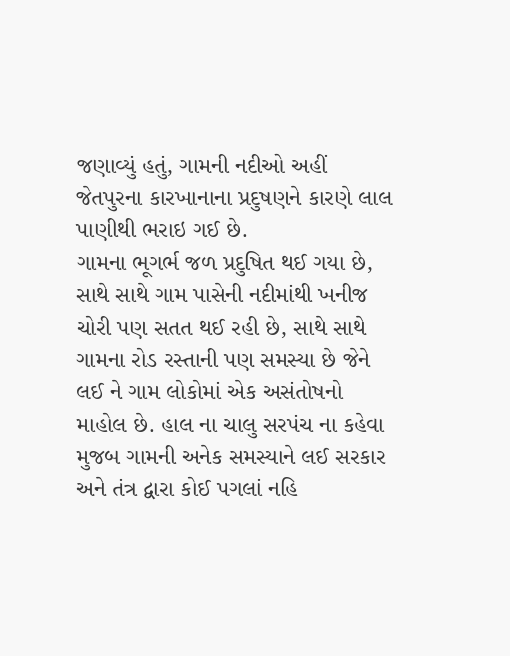જણાવ્યું હતું, ગામની નદીઓ અહીં જેતપુરના કારખાનાના પ્રદુષણને કારણે લાલ પાણીથી ભરાઇ ગઈ છે.
ગામના ભૂગર્ભ જળ પ્રદુષિત થઈ ગયા છે, સાથે સાથે ગામ પાસેની નદીમાંથી ખનીજ ચોરી પણ સતત થઈ રહી છે, સાથે સાથે ગામના રોડ રસ્તાની પણ સમસ્યા છે જેને લઈ ને ગામ લોકોમાં એક અસંતોષનો માહોલ છે. હાલ ના ચાલુ સરપંચ ના કહેવા મુજબ ગામની અનેક સમસ્યાને લઈ સરકાર અને તંત્ર દ્વારા કોઈ પગલાં નહિ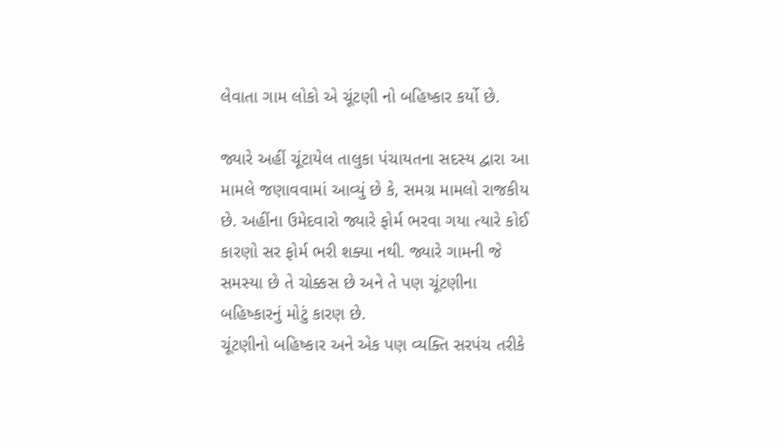લેવાતા ગામ લોકો એ ચૂંટણી નો બહિષ્કાર કર્યો છે.

જ્યારે અહીં ચૂંટાયેલ તાલુકા પંચાયતના સદસ્ય દ્વારા આ મામલે જણાવવામાં આવ્યું છે કે, સમગ્ર મામલો રાજકીય છે. અહીંના ઉમેદવારો જ્યારે ફોર્મ ભરવા ગયા ત્યારે કોઈ કારણો સર ફોર્મ ભરી શક્યા નથી. જ્યારે ગામની જે સમસ્યા છે તે ચોક્કસ છે અને તે પણ ચૂંટણીના બહિષ્કારનું મોટું કારણ છે.
ચૂંટણીનો બહિષ્કાર અને એક પણ વ્યક્તિ સરપંચ તરીકે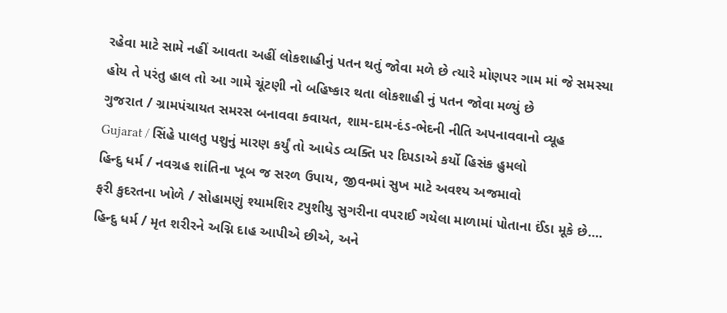રહેવા માટે સામે નહીં આવતા અહીં લોકશાહીનું પતન થતું જોવા મળે છે ત્યારે મોણપર ગામ માં જે સમસ્યા હોય તે પરંતુ હાલ તો આ ગામે ચૂંટણી નો બહિષ્કાર થતા લોકશાહી નું પતન જોવા મળ્યું છે
ગુજરાત / ગ્રામપંચાયત સમરસ બનાવવા કવાયત, શામ-દામ-દંડ-ભેદની નીતિ અપનાવવાનો વ્યૂહ
Gujarat / સિંહે પાલતુ પશુનું મારણ કર્યું તો આધેડ વ્યક્તિ પર દિપડાએ કર્યો હિસંક હુમલો
હિન્દુ ધર્મ / નવગ્રહ શાંતિના ખૂબ જ સરળ ઉપાય, જીવનમાં સુખ માટે અવશ્ય અજમાવો
ફરી કુદરતના ખોળે / સોહામણું શ્યામશિર ટપુશીયુ સુગરીના વપરાઈ ગયેલા માળામાં પોતાના ઈંડા મૂકે છે….
હિન્દુ ધર્મ / મૃત શરીરને અગ્નિ દાહ આપીએ છીએ, અને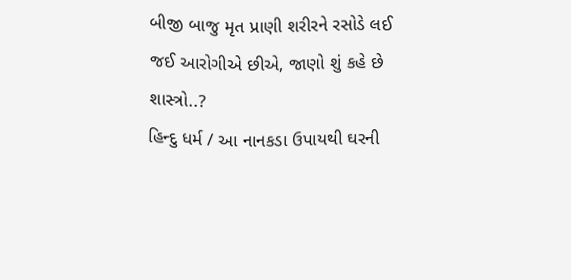બીજી બાજુ મૃત પ્રાણી શરીરને રસોડે લઈ જઈ આરોગીએ છીએ, જાણો શું કહે છે શાસ્ત્રો..?
હિન્દુ ધર્મ / આ નાનકડા ઉપાયથી ઘરની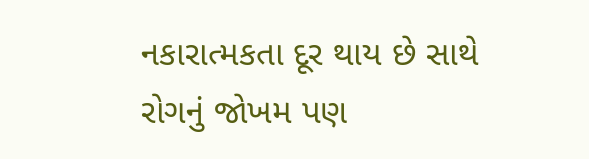નકારાત્મકતા દૂર થાય છે સાથે રોગનું જોખમ પણ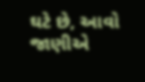ઘટે છે, આવો જાણીએ